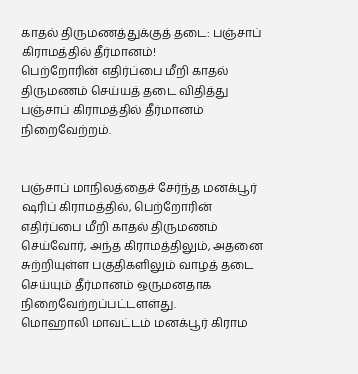காதல் திருமணத்துக்குத் தடை: பஞ்சாப் கிராமத்தில் தீர்மானம்!
பெற்றோரின் எதிர்ப்பை மீறி காதல் திருமணம் செய்யத் தடை விதித்து பஞ்சாப் கிராமத்தில் தீர்மானம் நிறைவேற்றம்.


பஞ்சாப் மாநிலத்தைச் சேர்ந்த மனக்பூர் ஷரிப் கிராமத்தில், பெற்றோரின் எதிர்ப்பை மீறி காதல் திருமணம் செய்வோர், அந்த கிராமத்திலும், அதனை சுற்றியுள்ள பகுதிகளிலும் வாழத் தடை செய்யும் தீர்மானம் ஒருமனதாக நிறைவேற்றப்பட்டளள்து.
மொஹாலி மாவட்டம் மனக்பூர் கிராம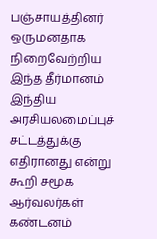பஞ்சாயத்தினர் ஒருமனதாக நிறைவேற்றிய இந்த தீர்மானம் இந்திய அரசியலமைப்புச் சட்டத்துக்கு எதிரானது என்று கூறி சமூக ஆர்வலர்கள் கண்டனம்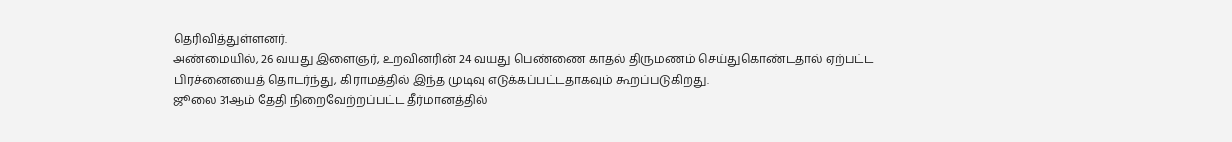தெரிவித்துள்ளனர்.
அண்மையில், 26 வயது இளைஞர், உறவினரின் 24 வயது பெண்ணை காதல் திருமணம் செய்துகொண்டதால் ஏற்பட்ட பிரச்னையைத் தொடர்ந்து, கிராமத்தில் இந்த முடிவு எடுக்கப்பட்டதாகவும் கூறப்படுகிறது.
ஜூலை 31ஆம் தேதி நிறைவேற்றப்பட்ட தீர்மானத்தில்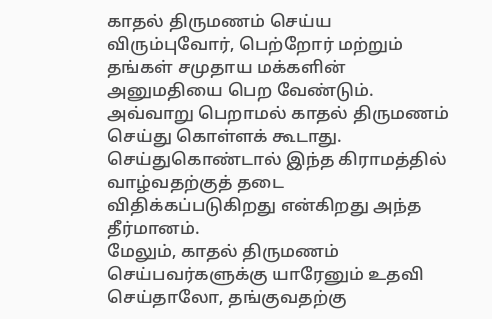காதல் திருமணம் செய்ய விரும்புவோர், பெற்றோர் மற்றும் தங்கள் சமுதாய மக்களின் அனுமதியை பெற வேண்டும். அவ்வாறு பெறாமல் காதல் திருமணம் செய்து கொள்ளக் கூடாது. செய்துகொண்டால் இந்த கிராமத்தில் வாழ்வதற்குத் தடை விதிக்கப்படுகிறது என்கிறது அந்த தீர்மானம்.
மேலும், காதல் திருமணம் செய்பவர்களுக்கு யாரேனும் உதவி செய்தாலோ, தங்குவதற்கு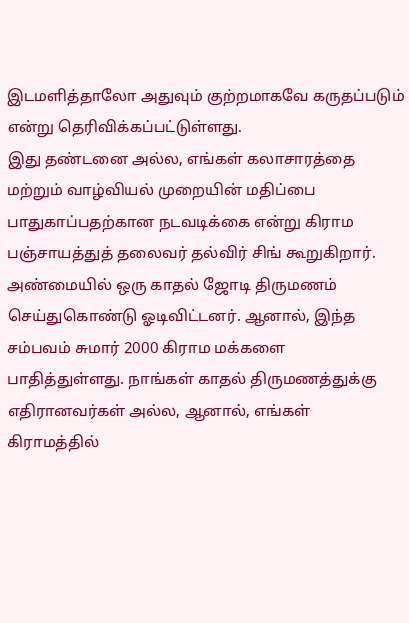இடமளித்தாலோ அதுவும் குற்றமாகவே கருதப்படும் என்று தெரிவிக்கப்பட்டுள்ளது.
இது தண்டனை அல்ல, எங்கள் கலாசாரத்தை மற்றும் வாழ்வியல் முறையின் மதிப்பை பாதுகாப்பதற்கான நடவடிக்கை என்று கிராம பஞ்சாயத்துத் தலைவர் தல்விர் சிங் கூறுகிறார்.
அண்மையில் ஒரு காதல் ஜோடி திருமணம் செய்துகொண்டு ஓடிவிட்டனர். ஆனால், இந்த சம்பவம் சுமார் 2000 கிராம மக்களை பாதித்துள்ளது. நாங்கள் காதல் திருமணத்துக்கு எதிரானவர்கள் அல்ல, ஆனால், எங்கள் கிராமத்தில்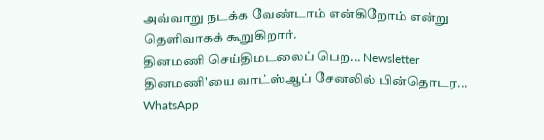அவ்வாறு நடக்க வேண்டாம் என்கிறோம் என்று தெளிவாகக் கூறுகிறார்.
தினமணி செய்திமடலைப் பெற... Newsletter
தினமணி'யை வாட்ஸ்ஆப் சேனலில் பின்தொடர... WhatsApp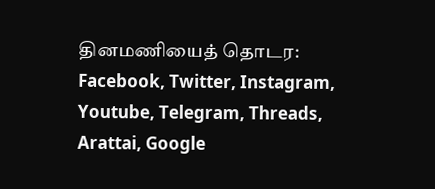தினமணியைத் தொடர: Facebook, Twitter, Instagram, Youtube, Telegram, Threads, Arattai, Google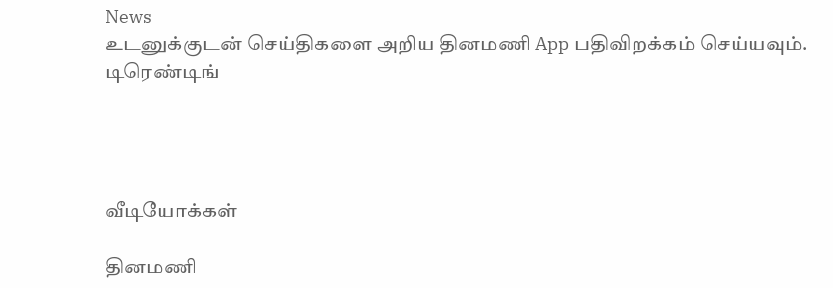News
உடனுக்குடன் செய்திகளை அறிய தினமணி App பதிவிறக்கம் செய்யவும்.
டிரெண்டிங்




வீடியோக்கள்

தினமணி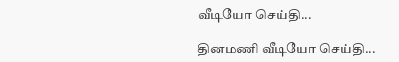வீடியோ செய்தி...

தினமணி வீடியோ செய்தி...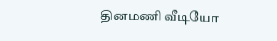தினமணி வீடியோ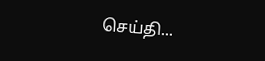செய்தி...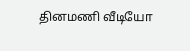தினமணி வீடியோ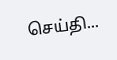செய்தி...